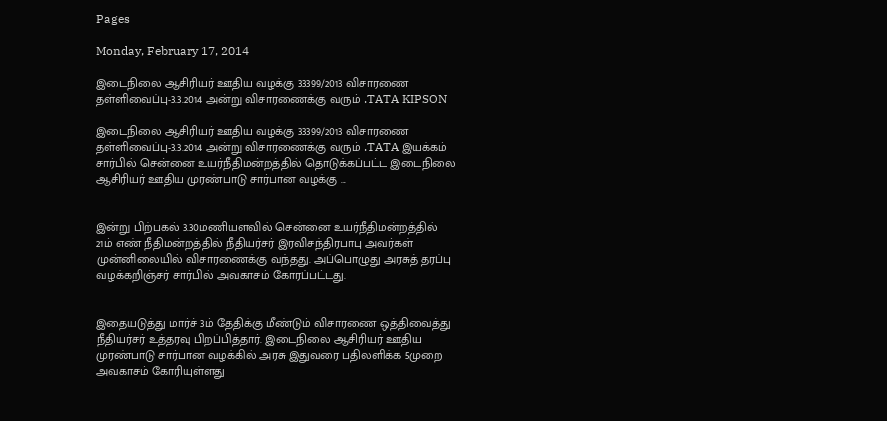Pages

Monday, February 17, 2014

இடைநிலை ஆசிரியர் ஊதிய வழக்கு 33399/2013 விசாரணை தள்ளிவைப்பு-3.3.2014 அன்று விசாரணைக்கு வரும் .TATA KIPSON

இடைநிலை ஆசிரியர் ஊதிய வழக்கு 33399/2013 விசாரணை தள்ளிவைப்பு-3.3.2014 அன்று விசாரணைக்கு வரும் .TATA இயக்கம் சார்பில் சென்னை உயர்நீதிமன்றத்தில் தொடுக்கப்பட்ட இடைநிலை ஆசிரியர் ஊதிய முரண்பாடு சார்பான வழக்கு ...


இன்று பிற்பகல் 3.30மணியளவில் சென்னை உயர்நீதிமன்றத்தில் 21ம் எண் நீதிமன்றத்தில் நீதியர்சர் இரவிசந்திரபாபு அவர்கள் முன்னிலையில் விசாரணைக்கு வந்தது. அப்பொழுது அரசுத் தரப்பு வழக்கறிஞ்சர் சார்பில் அவகாசம் கோரப்பட்டது.


இதையடுத்து மார்ச் 3ம் தேதிக்கு மீண்டும் விசாரணை ஒத்திவைத்து நீதியர்சர் உத்தரவு பிறப்பித்தார். இடைநிலை ஆசிரியர் ஊதிய முரண்பாடு சார்பான வழக்கில் அரசு இதுவரை பதிலளிக்க 5முறை அவகாசம் கோரியுள்ளது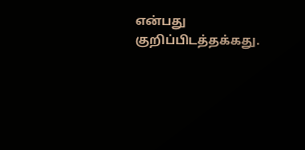என்பது குறிப்பிடத்தக்கது.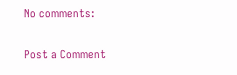No comments:

Post a Comment